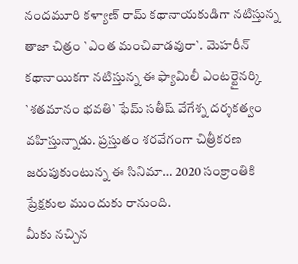నందమూరి కళ్యాణ్ రామ్ కథానాయకుడిగా నటిస్తున్న తాజా చిత్రం `ఎంత మంచివాడవురా`. మెహరీన్ కథానాయికగా నటిస్తున్న ఈ ఫ్యామిలీ ఎంటర్టైనర్కి `శతమానం భవతి` ఫేమ్ సతీష్ వేగేశ్న దర్శకత్వం వహిస్తున్నాడు. ప్రస్తుతం శరవేగంగా చిత్రీకరణ జరుపుకుంటున్న ఈ సినిమా… 2020 సంక్రాంతికి ప్రేక్షకుల ముందుకు రానుంది.
మీకు నచ్చిన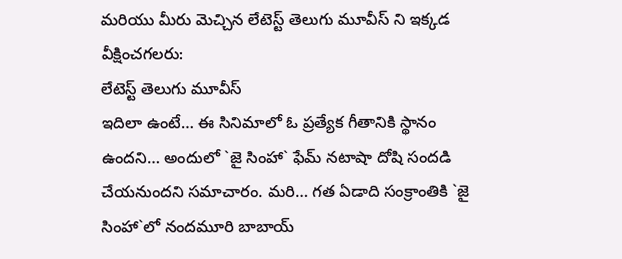మరియు మీరు మెచ్చిన లేటెస్ట్ తెలుగు మూవీస్ ని ఇక్కడ వీక్షించగలరు:
లేటెస్ట్ తెలుగు మూవీస్
ఇదిలా ఉంటే… ఈ సినిమాలో ఓ ప్రత్యేక గీతానికి స్థానం ఉందని… అందులో `జై సింహా` ఫేమ్ నటాషా దోషి సందడి చేయనుందని సమాచారం. మరి… గత ఏడాది సంక్రాంతికి `జై సింహా`లో నందమూరి బాబాయ్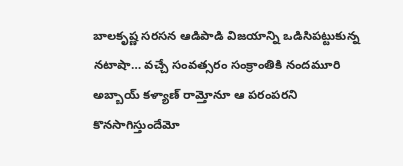బాలకృష్ణ సరసన ఆడిపాడి విజయాన్ని ఒడిసిపట్టుకున్న నటాషా… వచ్చే సంవత్సరం సంక్రాంతికి నందమూరి అబ్బాయ్ కళ్యాణ్ రామ్తోనూ ఆ పరంపరని కొనసాగిస్తుందేమో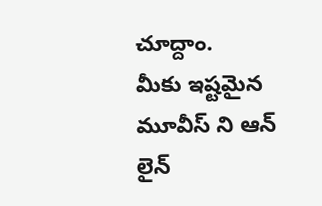చూద్దాం.
మీకు ఇష్టమైన మూవీస్ ని ఆన్ లైన్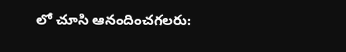లో చూసి ఆనందించగలరు: